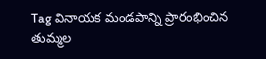Tag వినాయక మండపాన్ని ప్రారంభించిన తుమ్మల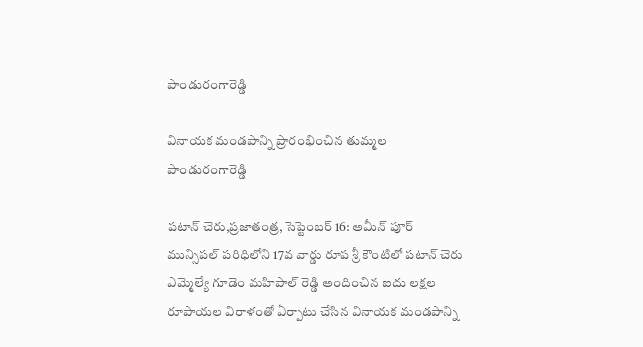పాండురంగారెడ్డి

వినాయక మండపాన్ని ప్రారంభించిన తుమ్మల పాండురంగారెడ్డి

పటాన్ చెరు,ప్రజాతంత్ర, సెప్టెంబర్ 16: అమీన్ పూర్ మున్సిపల్ పరిధిలోని 17వ వార్డు రూప శ్రీ కౌంటిలో పటాన్ చెరు ఎమ్మెల్యే గూడెం మహిపాల్ రెడ్డి అందించిన ఐదు లక్షల రూపాయల విరాళంతో ఏర్పాటు చేసిన వినాయక మండపాన్ని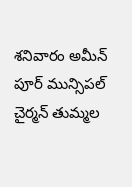శనివారం అమీన్ పూర్ మున్సిపల్ చైర్మన్ తుమ్మల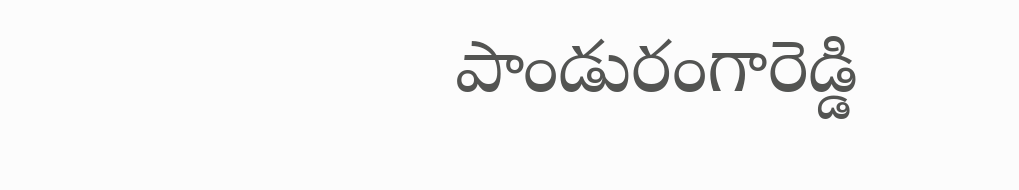పాండురంగారెడ్డి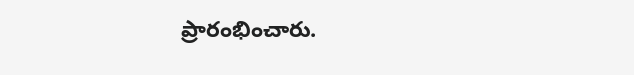ప్రారంభించారు.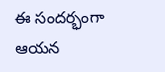ఈ సందర్భంగా ఆయన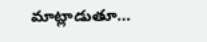మాట్లాడుతూ…